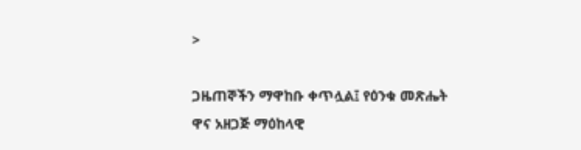>

ጋዜጠኞችን ማዋከቡ ቀጥሏል፤ የዕንቁ መጽሔት ዋና አዘጋጅ ማዕከላዊ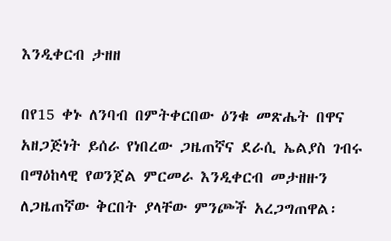እንዲቀርብ ታዘዘ

በየ15 ቀኑ ለንባብ በምትቀርበው ዕንቁ መጽሔት በዋና አዘጋጅነት ይሰራ የነበረው ጋዜጠኛና ደራሲ ኤልያስ ገብሩ በማዕከላዊ የወንጀል ምርመራ እንዲቀርብ መታዘዙን ለጋዜጠኛው ቅርበት ያላቸው ምንጮች አረጋግጠዋል፡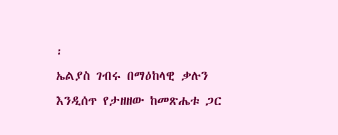፡
ኤልያስ ገብሩ በማዕከላዊ ቃሉን እንዲሰጥ የታዘዘው ከመጽሔቱ ጋር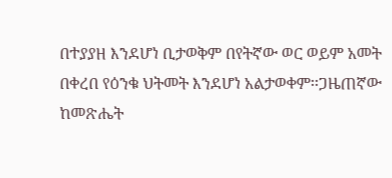በተያያዘ እንደሆነ ቢታወቅም በየትኛው ወር ወይም አመት በቀረበ የዕንቁ ህትመት እንደሆነ አልታወቀም፡፡ጋዜጠኛው ከመጽሔት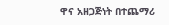ዋና አዘጋጅነት በተጨማሪ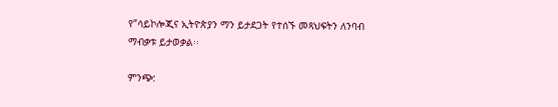የ”ሳይኮሎጂና ኢትዮጵያን ማን ይታደጋት የተሰኙ መጻህፍትን ለንባብ ማብቃቱ ይታወቃል፡፡

ምንጭ: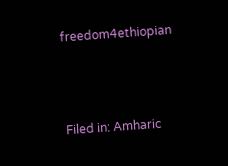freedom4ethiopian



Filed in: Amharic